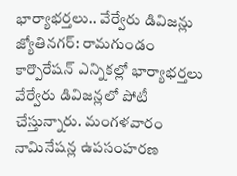భార్యాభర్తలు.. వేర్వేరు డివిజన్లు
జ్యోతినగర్: రామగుండం కార్పొరేషన్ ఎన్నికల్లో భార్యాభర్తలు వేర్వేరు డివిజన్లలో పోటీ చేస్తున్నారు. మంగళవారం నామినేషన్ల ఉపసంహరణ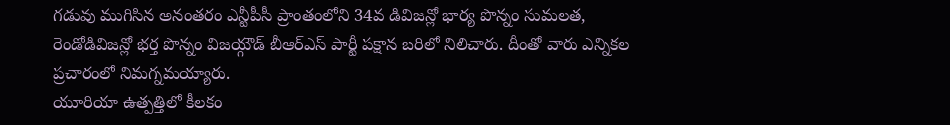గడువు ముగిసిన అనంతరం ఎన్టీపీసీ ప్రాంతంలోని 34వ డివిజన్లో భార్య పొన్నం సుమలత, రెండోడివిజన్లో భర్త పొన్నం విజయ్గౌడ్ బీఆర్ఎస్ పార్టీ పక్షాన బరిలో నిలిచారు. దీంతో వారు ఎన్నికల ప్రచారంలో నిమగ్నమయ్యారు.
యూరియా ఉత్పత్తిలో కీలకం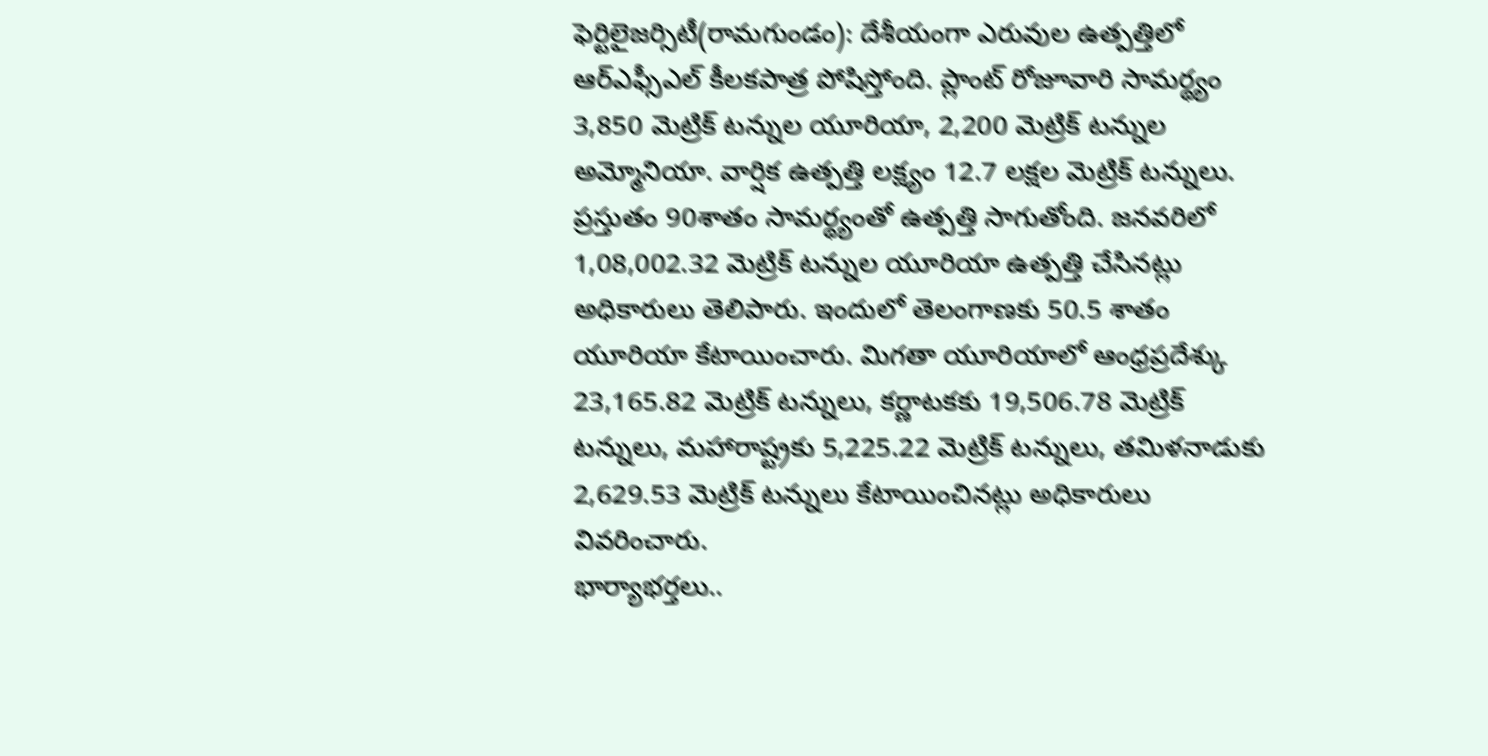ఫెర్టిలైజర్సిటీ(రామగుండం): దేశీయంగా ఎరువుల ఉత్పత్తిలో ఆర్ఎఫ్సీఎల్ కీలకపాత్ర పోషిస్తోంది. ప్లాంట్ రోజూవారి సామర్థ్యం 3,850 మెట్రిక్ టన్నుల యూరియా, 2,200 మెట్రిక్ టన్నుల అమ్మోనియా. వార్షిక ఉత్పత్తి లక్ష్యం 12.7 లక్షల మెట్రిక్ టన్నులు. ప్రస్తుతం 90శాతం సామర్థ్యంతో ఉత్పత్తి సాగుతోంది. జనవరిలో 1,08,002.32 మెట్రిక్ టన్నుల యూరియా ఉత్పత్తి చేసినట్లు అధికారులు తెలిపారు. ఇందులో తెలంగాణకు 50.5 శాతం యూరియా కేటాయించారు. మిగతా యూరియాలో ఆంధ్రప్రదేశ్కు 23,165.82 మెట్రిక్ టన్నులు, కర్ణాటకకు 19,506.78 మెట్రిక్ టన్నులు, మహారాష్ట్రకు 5,225.22 మెట్రిక్ టన్నులు, తమిళనాడుకు 2,629.53 మెట్రిక్ టన్నులు కేటాయించినట్లు అధికారులు వివరించారు.
భార్యాభర్తలు..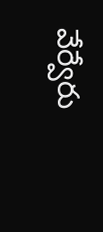వేర్వేరు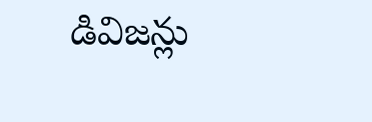డివిజన్లు